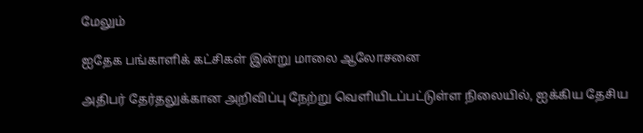மேலும்

ஐதேக பங்காளிக் கட்சிகள் இன்று மாலை ஆலோசனை

அதிபர் தேர்தலுக்கான அறிவிப்பு நேற்று வெளியிடப்பட்டுள்ள நிலையில், ஐக்கிய தேசிய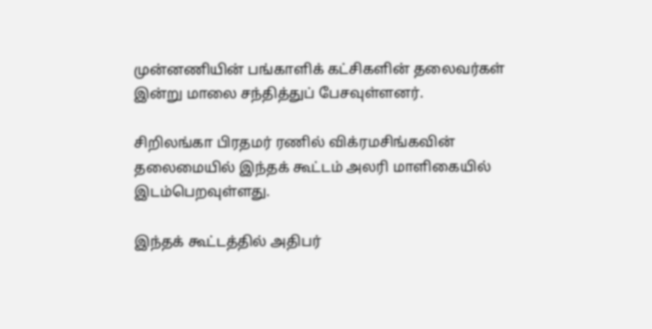முன்னணியின் பங்காளிக் கட்சிகளின் தலைவர்கள் இன்று மாலை சந்தித்துப் பேசவுள்ளனர்.

சிறிலங்கா பிரதமர் ரணில் விக்ரமசிங்கவின் தலைமையில் இந்தக் கூட்டம் அலரி மாளிகையில் இடம்பெறவுள்ளது.

இந்தக் கூட்டத்தில் அதிபர்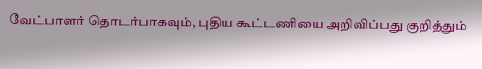வேட்பாளர் தொடர்பாகவும், புதிய கூட்டணியை அறிவிப்பது குறித்தும்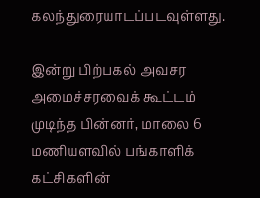கலந்துரையாடப்படவுள்ளது.

இன்று பிற்பகல் அவசர அமைச்சரவைக் கூட்டம் முடிந்த பின்னர், மாலை 6 மணியளவில் பங்காளிக் கட்சிகளின்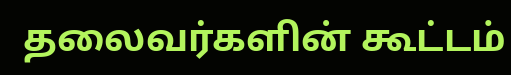தலைவர்களின் கூட்டம்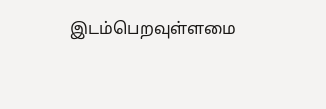இடம்பெறவுள்ளமை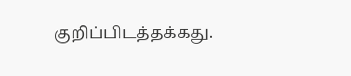குறிப்பிடத்தக்கது.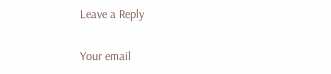Leave a Reply

Your email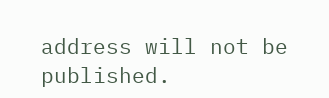address will not be published.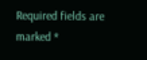Required fields are marked *